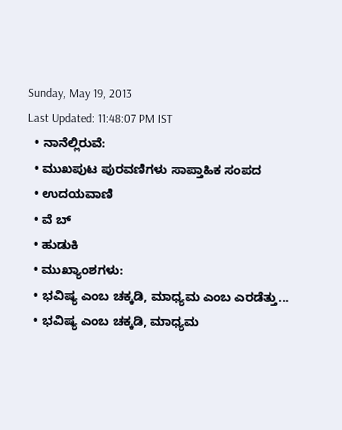Sunday, May 19, 2013
Last Updated: 11:48:07 PM IST
  • ನಾನೆಲ್ಲಿರುವೆ:
  • ಮುಖಪುಟ ಪುರವಣಿಗಳು ಸಾಪ್ತಾಹಿಕ ಸಂಪದ
  • ಉದಯವಾಣಿ
  • ವೆ ಬ್
  • ಹುಡುಕಿ
  • ಮುಖ್ಯಾಂಶಗಳು:
  • ಭವಿಷ್ಯ ಎಂಬ ಚಕ್ಕಡಿ, ಮಾಧ್ಯಮ ಎಂಬ ಎರಡೆತ್ತು...
  • ಭವಿಷ್ಯ ಎಂಬ ಚಕ್ಕಡಿ, ಮಾಧ್ಯಮ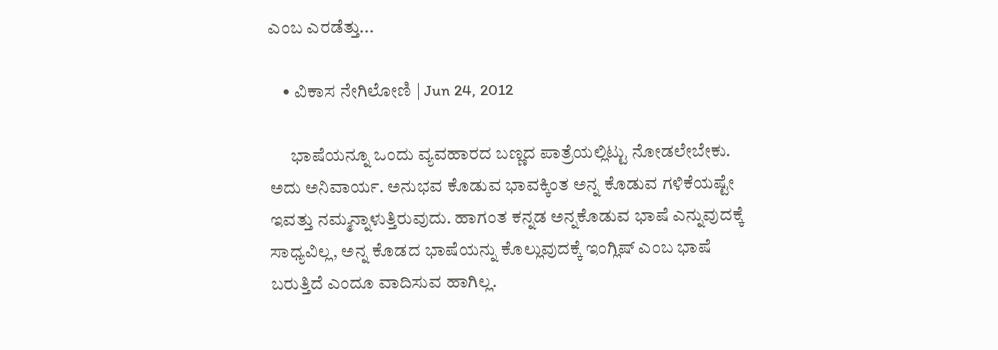ಎಂಬ ಎರಡೆತ್ತು...

    • ವಿಕಾಸ ನೇಗಿಲೋಣಿ | Jun 24, 2012

      ಭಾಷೆಯನ್ನೂ ಒಂದು ವ್ಯವಹಾರದ ಬಣ್ಣದ ಪಾತ್ರೆಯಲ್ಲಿಟ್ಟು ನೋಡಲೇಬೇಕು. ಅದು ಅನಿವಾರ್ಯ. ಅನುಭವ ಕೊಡುವ ಭಾವಕ್ಕಿಂತ ಅನ್ನ ಕೊಡುವ ಗಳಿಕೆಯಷ್ಟೇ ಇವತ್ತು ನಮ್ಮನ್ನಾಳುತ್ತಿರುವುದು. ಹಾಗಂತ ಕನ್ನಡ ಅನ್ನಕೊಡುವ ಭಾಷೆ ಎನ್ನುವುದಕ್ಕೆ ಸಾಧ್ಯವಿಲ್ಲ, ಅನ್ನ ಕೊಡದ ಭಾಷೆಯನ್ನು ಕೊಲ್ಲುವುದಕ್ಕೆ ಇಂಗ್ಲಿಷ್‌ ಎಂಬ ಭಾಷೆ ಬರುತ್ತಿದೆ ಎಂದೂ ವಾದಿಸುವ ಹಾಗಿಲ್ಲ.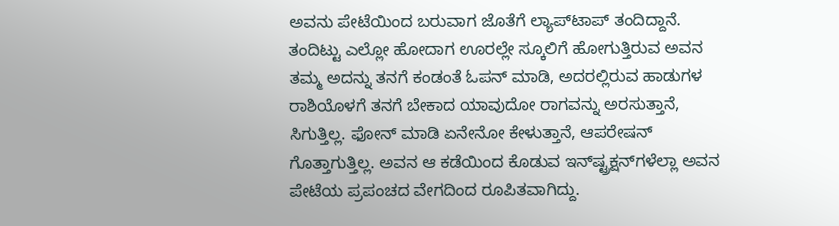ಅವನು ಪೇಟೆಯಿಂದ ಬರುವಾಗ ಜೊತೆಗೆ ಲ್ಯಾಪ್‌ಟಾಪ್‌ ತಂದಿದ್ದಾನೆ. ತಂದಿಟ್ಟು ಎಲ್ಲೋ ಹೋದಾಗ ಊರಲ್ಲೇ ಸ್ಕೂಲಿಗೆ ಹೋಗುತ್ತಿರುವ ಅವನ ತಮ್ಮ ಅದನ್ನು ತನಗೆ ಕಂಡಂತೆ ಓಪನ್‌ ಮಾಡಿ, ಅದರಲ್ಲಿರುವ ಹಾಡುಗಳ ರಾಶಿಯೊಳಗೆ ತನಗೆ ಬೇಕಾದ ಯಾವುದೋ ರಾಗವನ್ನು ಅರಸುತ್ತಾನೆ, ಸಿಗುತ್ತಿಲ್ಲ. ಫೋನ್‌ ಮಾಡಿ ಏನೇನೋ ಕೇಳುತ್ತಾನೆ, ಆಪರೇಷನ್‌ ಗೊತ್ತಾಗುತ್ತಿಲ್ಲ. ಅವನ ಆ ಕಡೆಯಿಂದ ಕೊಡುವ ಇನ್‌ಷ್ಟ್ರಕ್ಷನ್‌ಗಳೆಲ್ಲಾ ಅವನ ಪೇಟೆಯ ಪ್ರಪಂಚದ ವೇಗದಿಂದ ರೂಪಿತವಾಗಿದ್ದು.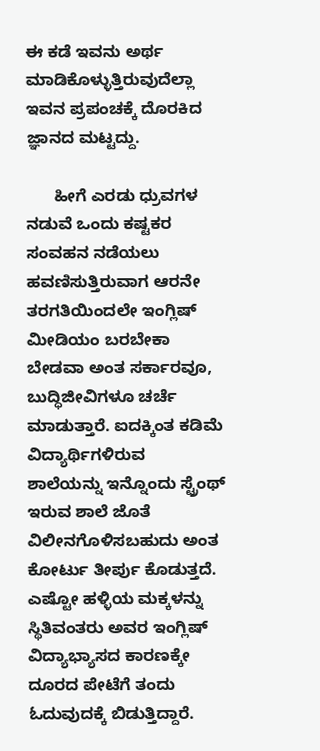ಈ ಕಡೆ ಇವನು ಅರ್ಥ ಮಾಡಿಕೊಳ್ಳುತ್ತಿರುವುದೆಲ್ಲಾ ಇವನ ಪ್ರಪಂಚಕ್ಕೆ ದೊರಕಿದ ಜ್ಞಾನದ ಮಟ್ಟದ್ದು.

      ಹೀಗೆ ಎರಡು ಧ್ರುವಗಳ ನಡುವೆ ಒಂದು ಕಷ್ಟಕರ ಸಂವಹನ ನಡೆಯಲು ಹವಣಿಸುತ್ತಿರುವಾಗ ಆರನೇ ತರಗತಿಯಿಂದಲೇ ಇಂಗ್ಲಿಷ್‌ ಮೀಡಿಯಂ ಬರಬೇಕಾ ಬೇಡವಾ ಅಂತ ಸರ್ಕಾರವೂ, ಬುದ್ಧಿಜೀವಿಗಳೂ ಚರ್ಚೆ ಮಾಡುತ್ತಾರೆ. ಐದಕ್ಕಿಂತ ಕಡಿಮೆ ವಿದ್ಯಾರ್ಥಿಗಳಿರುವ  ಶಾಲೆಯನ್ನು ಇನ್ನೊಂದು ಸ್ಟ್ರೆಂಥ್‌ ಇರುವ ಶಾಲೆ ಜೊತೆ ವಿಲೀನಗೊಳಿಸಬಹುದು ಅಂತ ಕೋರ್ಟು ತೀರ್ಪು ಕೊಡುತ್ತದೆ. ಎಷ್ಟೋ ಹಳ್ಳಿಯ ಮಕ್ಕಳನ್ನು ಸ್ಥಿತಿವಂತರು ಅವರ ಇಂಗ್ಲಿಷ್‌ ವಿದ್ಯಾಭ್ಯಾಸದ ಕಾರಣಕ್ಕೇ ದೂರದ ಪೇಟೆಗೆ ತಂದು ಓದುವುದಕ್ಕೆ ಬಿಡುತ್ತಿದ್ದಾರೆ.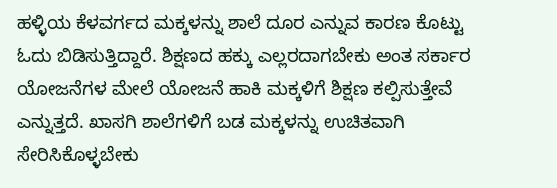ಹಳ್ಳಿಯ ಕೆಳವರ್ಗದ ಮಕ್ಕಳನ್ನು ಶಾಲೆ ದೂರ ಎನ್ನುವ ಕಾರಣ ಕೊಟ್ಟು ಓದು ಬಿಡಿಸುತ್ತಿದ್ದಾರೆ. ಶಿಕ್ಷಣದ ಹಕ್ಕು ಎಲ್ಲರದಾಗಬೇಕು ಅಂತ ಸರ್ಕಾರ ಯೋಜನೆಗಳ ಮೇಲೆ ಯೋಜನೆ ಹಾಕಿ ಮಕ್ಕಳಿಗೆ ಶಿಕ್ಷಣ ಕಲ್ಪಿಸುತ್ತೇವೆ ಎನ್ನುತ್ತದೆ. ಖಾಸಗಿ ಶಾಲೆಗಳಿಗೆ ಬಡ ಮಕ್ಕಳನ್ನು ಉಚಿತವಾಗಿ ಸೇರಿಸಿಕೊಳ್ಳಬೇಕು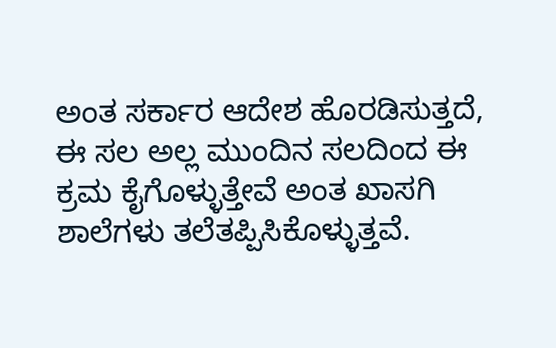ಅಂತ ಸರ್ಕಾರ ಆದೇಶ ಹೊರಡಿಸುತ್ತದೆ, ಈ ಸಲ ಅಲ್ಲ ಮುಂದಿನ ಸಲದಿಂದ ಈ ಕ್ರಮ ಕೈಗೊಳ್ಳುತ್ತೇವೆ ಅಂತ ಖಾಸಗಿ ಶಾಲೆಗಳು ತಲೆತಪ್ಪಿಸಿಕೊಳ್ಳುತ್ತವೆ.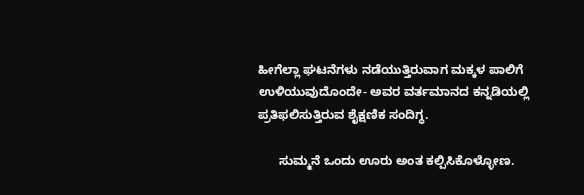ಹೀಗೆಲ್ಲಾ ಘಟನೆಗಳು ನಡೆಯುತ್ತಿರುವಾಗ ಮಕ್ಕಳ ಪಾಲಿಗೆ ಉಳಿಯುವುದೊಂದೇ- ಅವರ ವರ್ತಮಾನದ ಕನ್ನಡಿಯಲ್ಲಿ ಪ್ರತಿಫ‌ಲಿಸುತ್ತಿರುವ ಶೈಕ್ಷಣಿಕ ಸಂದಿಗ್ಧ.

      ಸುಮ್ಮನೆ ಒಂದು ಊರು ಅಂತ ಕಲ್ಪಿಸಿಕೊಳ್ಳೋಣ.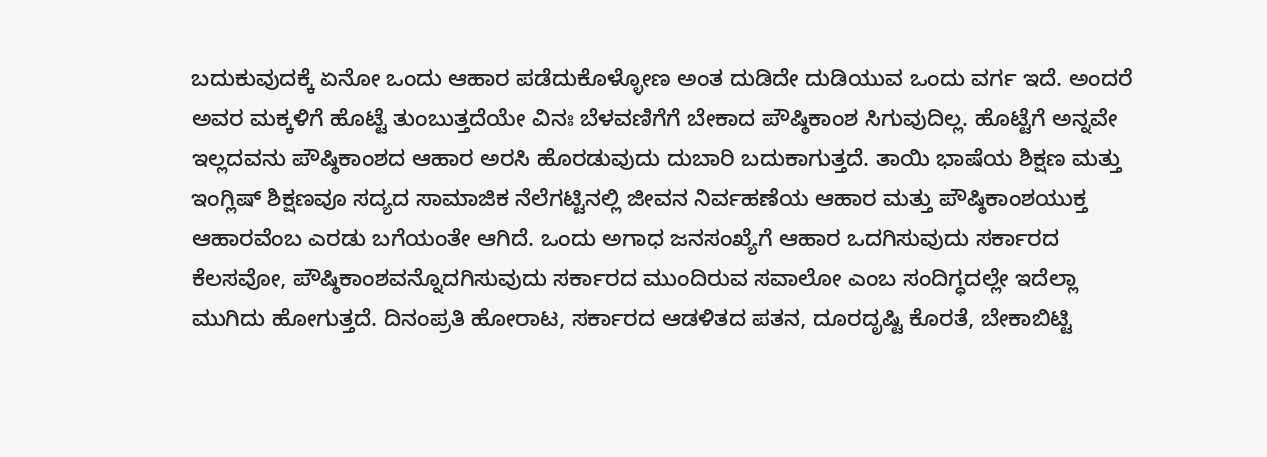ಬದುಕುವುದಕ್ಕೆ ಏನೋ ಒಂದು ಆಹಾರ ಪಡೆದುಕೊಳ್ಳೋಣ ಅಂತ ದುಡಿದೇ ದುಡಿಯುವ ಒಂದು ವರ್ಗ ಇದೆ. ಅಂದರೆ ಅವರ ಮಕ್ಕಳಿಗೆ ಹೊಟ್ಟೆ ತುಂಬುತ್ತದೆಯೇ ವಿನಃ ಬೆಳವಣಿಗೆಗೆ ಬೇಕಾದ ಪೌಷ್ಠಿಕಾಂಶ ಸಿಗುವುದಿಲ್ಲ. ಹೊಟ್ಟೆಗೆ ಅನ್ನವೇ ಇಲ್ಲದವನು ಪೌಷ್ಠಿಕಾಂಶದ ಆಹಾರ ಅರಸಿ ಹೊರಡುವುದು ದುಬಾರಿ ಬದುಕಾಗುತ್ತದೆ. ತಾಯಿ ಭಾಷೆಯ ಶಿಕ್ಷಣ ಮತ್ತು ಇಂಗ್ಲಿಷ್‌ ಶಿಕ್ಷಣವೂ ಸದ್ಯದ ಸಾಮಾಜಿಕ ನೆಲೆಗಟ್ಟಿನಲ್ಲಿ ಜೀವನ ನಿರ್ವಹಣೆಯ ಆಹಾರ ಮತ್ತು ಪೌಷ್ಠಿಕಾಂಶಯುಕ್ತ ಆಹಾರವೆಂಬ ಎರಡು ಬಗೆಯಂತೇ ಆಗಿದೆ. ಒಂದು ಅಗಾಧ ಜನಸಂಖ್ಯೆಗೆ ಆಹಾರ ಒದಗಿಸುವುದು ಸರ್ಕಾರದ ಕೆಲಸವೋ, ಪೌಷ್ಠಿಕಾಂಶವನ್ನೊದಗಿಸುವುದು ಸರ್ಕಾರದ ಮುಂದಿರುವ ಸವಾಲೋ ಎಂಬ ಸಂದಿಗ್ಧದಲ್ಲೇ ಇದೆಲ್ಲಾ ಮುಗಿದು ಹೋಗುತ್ತದೆ. ದಿನಂಪ್ರತಿ ಹೋರಾಟ, ಸರ್ಕಾರದ ಆಡಳಿತದ ಪತನ, ದೂರದೃಷ್ಟಿ ಕೊರತೆ, ಬೇಕಾಬಿಟ್ಟಿ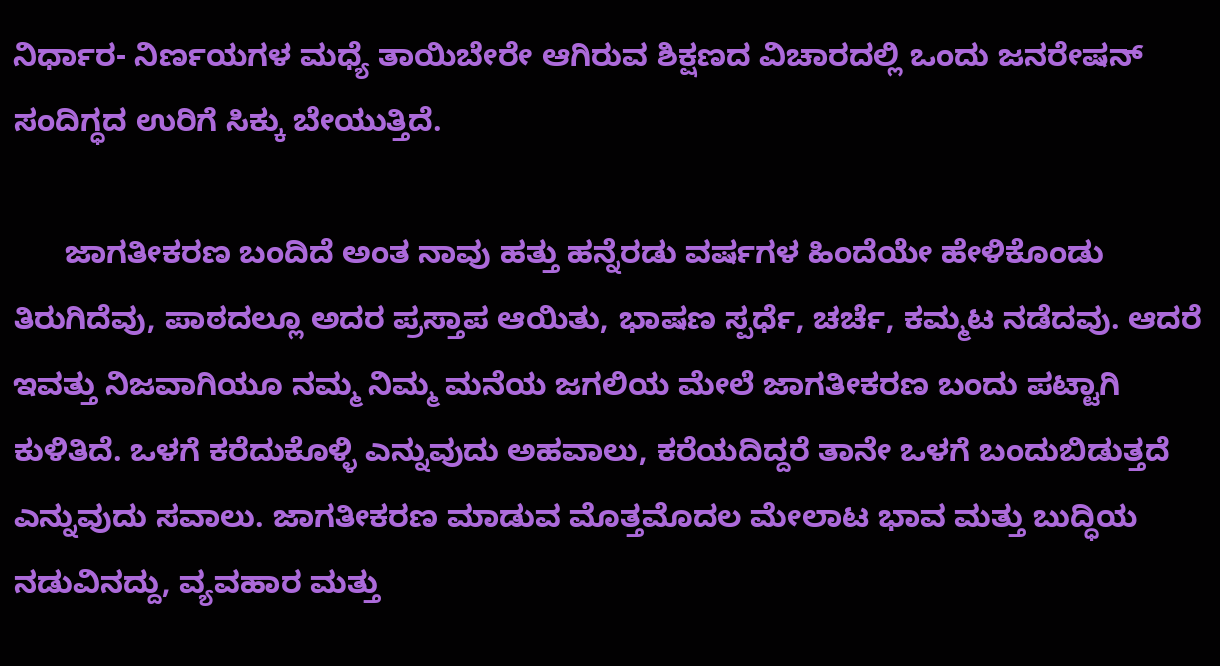ನಿರ್ಧಾರ- ನಿರ್ಣಯಗಳ ಮಧ್ಯೆ ತಾಯಿಬೇರೇ ಆಗಿರುವ ಶಿಕ್ಷಣದ ವಿಚಾರದಲ್ಲಿ ಒಂದು ಜನರೇಷನ್‌ ಸಂದಿಗ್ಧದ ಉರಿಗೆ ಸಿಕ್ಕು ಬೇಯುತ್ತಿದೆ.

      ಜಾಗತೀಕರಣ ಬಂದಿದೆ ಅಂತ ನಾವು ಹತ್ತು ಹನ್ನೆರಡು ವರ್ಷಗಳ ಹಿಂದೆಯೇ ಹೇಳಿಕೊಂಡು ತಿರುಗಿದೆವು, ಪಾಠದಲ್ಲೂ ಅದರ ಪ್ರಸ್ತಾಪ ಆಯಿತು, ಭಾಷಣ ಸ್ಪರ್ಧೆ, ಚರ್ಚೆ, ಕಮ್ಮಟ ನಡೆದವು. ಆದರೆ ಇವತ್ತು ನಿಜವಾಗಿಯೂ ನಮ್ಮ ನಿಮ್ಮ ಮನೆಯ ಜಗಲಿಯ ಮೇಲೆ ಜಾಗತೀಕರಣ ಬಂದು ಪಟ್ಟಾಗಿ ಕುಳಿತಿದೆ. ಒಳಗೆ ಕರೆದುಕೊಳ್ಳಿ ಎನ್ನುವುದು ಅಹವಾಲು, ಕರೆಯದಿದ್ದರೆ ತಾನೇ ಒಳಗೆ ಬಂದುಬಿಡುತ್ತದೆ ಎನ್ನುವುದು ಸವಾಲು. ಜಾಗತೀಕರಣ ಮಾಡುವ ಮೊತ್ತಮೊದಲ ಮೇಲಾಟ ಭಾವ ಮತ್ತು ಬುದ್ಧಿಯ ನಡುವಿನದ್ದು, ವ್ಯವಹಾರ ಮತ್ತು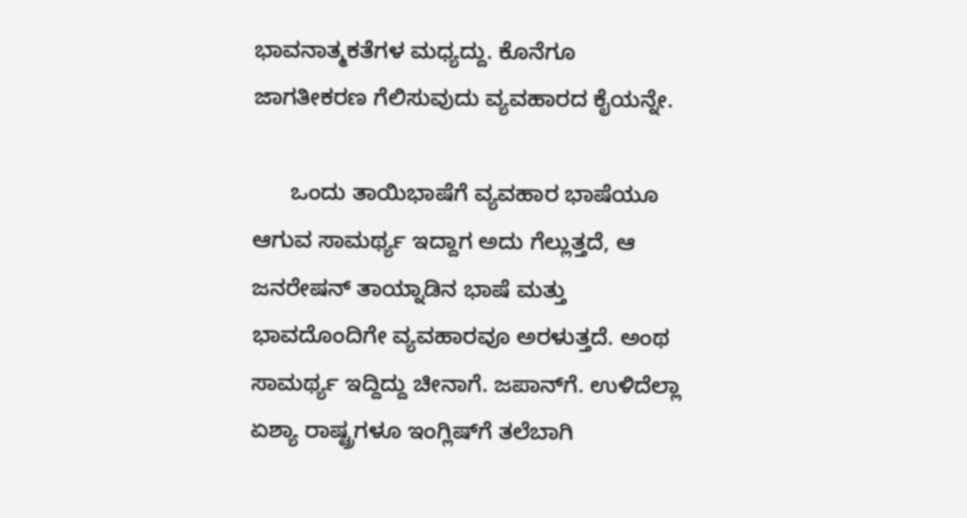ಭಾವನಾತ್ಮಕತೆಗಳ ಮಧ್ಯದ್ದು. ಕೊನೆಗೂ ಜಾಗತೀಕರಣ ಗೆಲಿಸುವುದು ವ್ಯವಹಾರದ ಕೈಯನ್ನೇ.

      ಒಂದು ತಾಯಿಭಾಷೆಗೆ ವ್ಯವಹಾರ ಭಾಷೆಯೂ ಆಗುವ ಸಾಮರ್ಥ್ಯ ಇದ್ದಾಗ ಅದು ಗೆಲ್ಲುತ್ತದೆ, ಆ ಜನರೇಷನ್‌ ತಾಯ್ನಾಡಿನ ಭಾಷೆ ಮತ್ತು ಭಾವದೊಂದಿಗೇ ವ್ಯವಹಾರವೂ ಅರಳುತ್ತದೆ. ಅಂಥ ಸಾಮರ್ಥ್ಯ ಇದ್ದಿದ್ದು ಚೀನಾಗೆ. ಜಪಾನ್‌ಗೆ. ಉಳಿದೆಲ್ಲಾ ಏಶ್ಯಾ ರಾಷ್ಟ್ರಗಳೂ ಇಂಗ್ಲಿಷ್‌ಗೆ ತಲೆಬಾಗಿ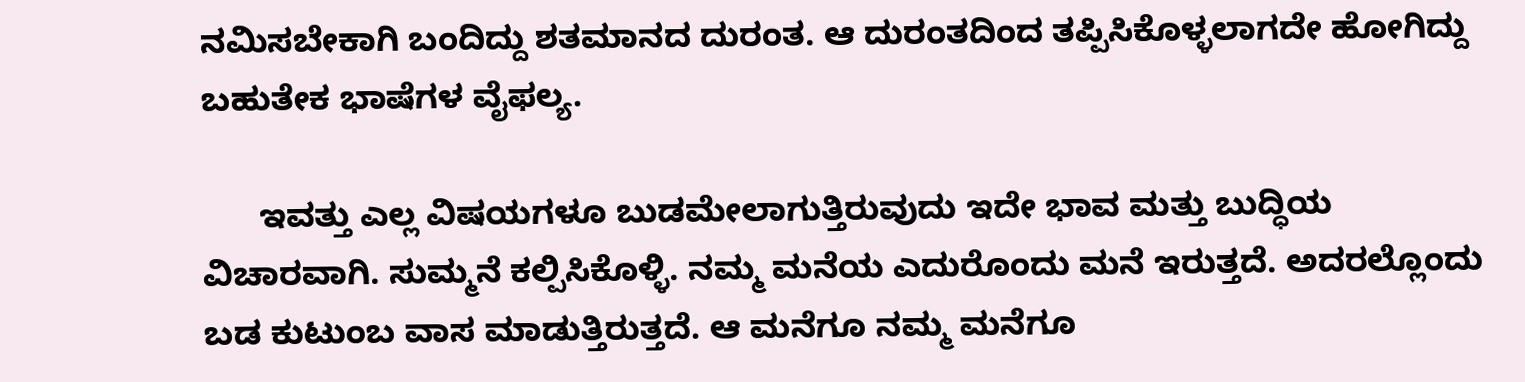ನಮಿಸಬೇಕಾಗಿ ಬಂದಿದ್ದು ಶತಮಾನದ ದುರಂತ. ಆ ದುರಂತದಿಂದ ತಪ್ಪಿಸಿಕೊಳ್ಳಲಾಗದೇ ಹೋಗಿದ್ದು ಬಹುತೇಕ ಭಾಷೆಗಳ ವೈಫ‌ಲ್ಯ.

      ಇವತ್ತು ಎಲ್ಲ ವಿಷಯಗಳೂ ಬುಡಮೇಲಾಗುತ್ತಿರುವುದು ಇದೇ ಭಾವ ಮತ್ತು ಬುದ್ಧಿಯ ವಿಚಾರವಾಗಿ. ಸುಮ್ಮನೆ ಕಲ್ಪಿಸಿಕೊಳ್ಳಿ. ನಮ್ಮ ಮನೆಯ ಎದುರೊಂದು ಮನೆ ಇರುತ್ತದೆ. ಅದರಲ್ಲೊಂದು ಬಡ ಕುಟುಂಬ ವಾಸ ಮಾಡುತ್ತಿರುತ್ತದೆ. ಆ ಮನೆಗೂ ನಮ್ಮ ಮನೆಗೂ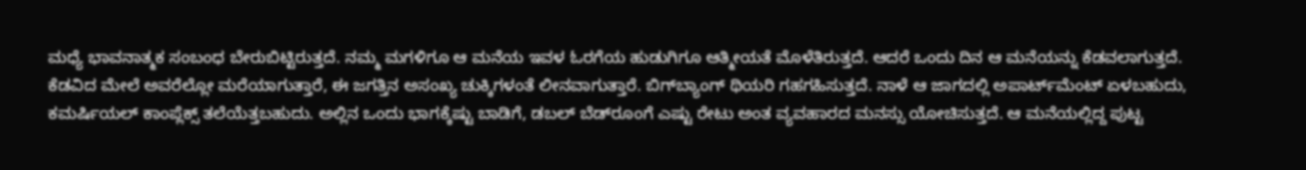ಮಧ್ಯೆ ಭಾವನಾತ್ಮಕ ಸಂಬಂಧ ಬೇರುಬಿಟ್ಟಿರುತ್ತದೆ. ನಮ್ಮ ಮಗಳಿಗೂ ಆ ಮನೆಯ ಇವಳ ಓರಗೆಯ ಹುಡುಗಿಗೂ ಆತ್ಮೀಯತೆ ಮೊಳೆತಿರುತ್ತದೆ. ಆದರೆ ಒಂದು ದಿನ ಆ ಮನೆಯನ್ನು ಕೆಡವಲಾಗುತ್ತದೆ. ಕೆಡವಿದ ಮೇಲೆ ಅವರೆಲ್ಲೋ ಮರೆಯಾಗುತ್ತಾರೆ, ಈ ಜಗತ್ತಿನ ಅಸಂಖ್ಯ ಚುಕ್ಕಿಗಳಂತೆ ಲೀನವಾಗುತ್ತಾರೆ. ಬಿಗ್‌ಬ್ಯಾಂಗ್‌ ಥಿಯರಿ ಗಹಗಹಿಸುತ್ತದೆ. ನಾಳೆ ಆ ಜಾಗದಲ್ಲಿ ಅಪಾರ್ಟ್‌ಮೆಂಟ್‌ ಏಳಬಹುದು, ಕಮರ್ಷಿಯಲ್‌ ಕಾಂಪ್ಲೆಕ್ಸ್‌ ತಲೆಯೆತ್ತಬಹುದು. ಅಲ್ಲಿನ ಒಂದು ಭಾಗಕ್ಕೆಷ್ಟು ಬಾಡಿಗೆ, ಡಬಲ್‌ ಬೆಡ್‌ರೂಂಗೆ ಎಷ್ಟು ರೇಟು ಅಂತ ವ್ಯವಹಾರದ ಮನಸ್ಸು ಯೋಚಿಸುತ್ತದೆ. ಆ ಮನೆಯಲ್ಲಿದ್ದ ಪುಟ್ಟ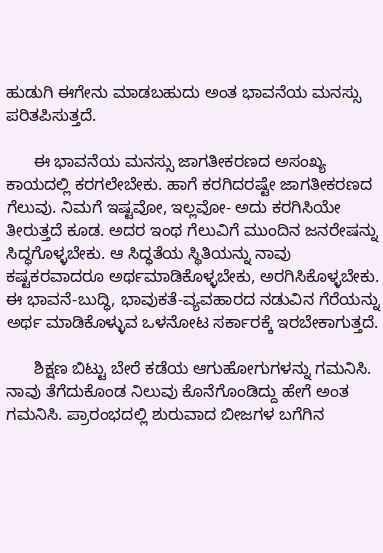ಹುಡುಗಿ ಈಗೇನು ಮಾಡಬಹುದು ಅಂತ ಭಾವನೆಯ ಮನಸ್ಸು ಪರಿತಪಿಸುತ್ತದೆ.

      ಈ ಭಾವನೆಯ ಮನಸ್ಸು ಜಾಗತೀಕರಣದ ಅಸಂಖ್ಯ ಕಾಯದಲ್ಲಿ ಕರಗಲೇಬೇಕು. ಹಾಗೆ ಕರಗಿದರಷ್ಟೇ ಜಾಗತೀಕರಣದ ಗೆಲುವು. ನಿಮಗೆ ಇಷ್ಟವೋ, ಇಲ್ಲವೋ- ಅದು ಕರಗಿಸಿಯೇ ತೀರುತ್ತದೆ ಕೂಡ. ಅದರ ಇಂಥ ಗೆಲುವಿಗೆ ಮುಂದಿನ ಜನರೇಷನ್ನು ಸಿದ್ಧಗೊಳ್ಳಬೇಕು. ಆ ಸಿದ್ಧತೆಯ ಸ್ಥಿತಿಯನ್ನು ನಾವು ಕಷ್ಟಕರವಾದರೂ ಅರ್ಥಮಾಡಿಕೊಳ್ಳಬೇಕು, ಅರಗಿಸಿಕೊಳ್ಳಬೇಕು. ಈ ಭಾವನೆ-ಬುದ್ಧಿ, ಭಾವುಕತೆ-ವ್ಯವಹಾರದ ನಡುವಿನ ಗೆರೆಯನ್ನು ಅರ್ಥ ಮಾಡಿಕೊಳ್ಳುವ ಒಳನೋಟ ಸರ್ಕಾರಕ್ಕೆ ಇರಬೇಕಾಗುತ್ತದೆ.

      ಶಿಕ್ಷಣ ಬಿಟ್ಟು ಬೇರೆ ಕಡೆಯ ಆಗುಹೋಗುಗಳನ್ನು ಗಮನಿಸಿ. ನಾವು ತೆಗೆದುಕೊಂಡ ನಿಲುವು ಕೊನೆಗೊಂಡಿದ್ದು ಹೇಗೆ ಅಂತ ಗಮನಿಸಿ. ಪ್ರಾರಂಭದಲ್ಲಿ ಶುರುವಾದ ಬೀಜಗಳ ಬಗೆಗಿನ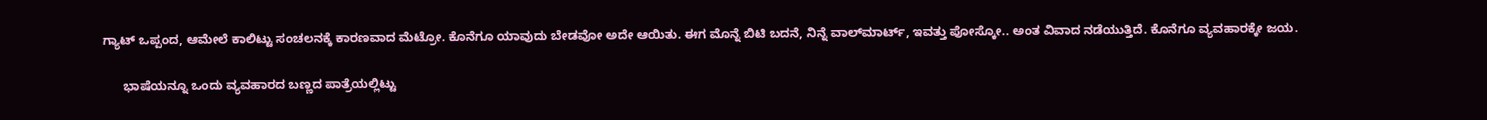ಗ್ಯಾಟ್‌ ಒಪ್ಪಂದ, ಆಮೇಲೆ ಕಾಲಿಟ್ಟು ಸಂಚಲನಕ್ಕೆ ಕಾರಣವಾದ ಮೆಟ್ರೋ. ಕೊನೆಗೂ ಯಾವುದು ಬೇಡವೋ ಅದೇ ಆಯಿತು. ಈಗ ಮೊನ್ನೆ ಬಿಟಿ ಬದನೆ, ನಿನ್ನೆ ವಾಲ್‌ಮಾರ್ಟ್‌, ಇವತ್ತು ಪೋಸ್ಕೋ.. ಅಂತ ವಿವಾದ ನಡೆಯುತ್ತಿದೆ. ಕೊನೆಗೂ ವ್ಯವಹಾರಕ್ಕೇ ಜಯ.

      ಭಾಷೆಯನ್ನೂ ಒಂದು ವ್ಯವಹಾರದ ಬಣ್ಣದ ಪಾತ್ರೆಯಲ್ಲಿಟ್ಟು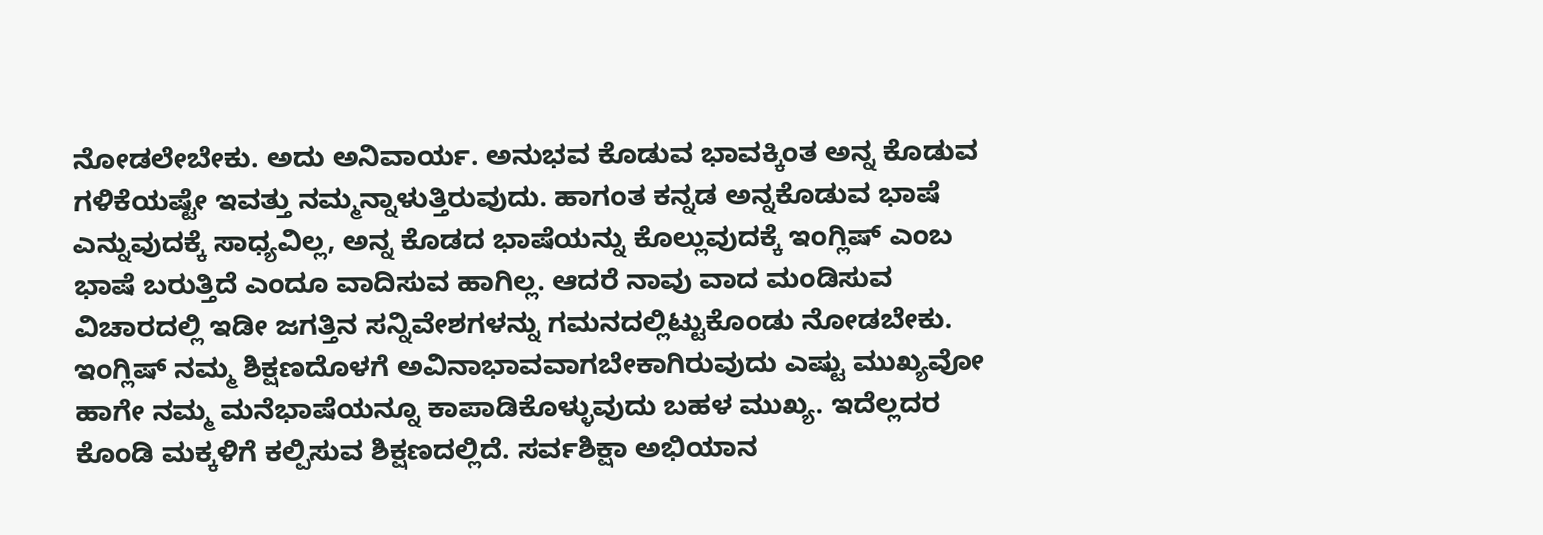ನೋಡಲೇಬೇಕು. ಅದು ಅನಿವಾರ್ಯ. ಅನುಭವ ಕೊಡುವ ಭಾವಕ್ಕಿಂತ ಅನ್ನ ಕೊಡುವ ಗಳಿಕೆಯಷ್ಟೇ ಇವತ್ತು ನಮ್ಮನ್ನಾಳುತ್ತಿರುವುದು. ಹಾಗಂತ ಕನ್ನಡ ಅನ್ನಕೊಡುವ ಭಾಷೆ ಎನ್ನುವುದಕ್ಕೆ ಸಾಧ್ಯವಿಲ್ಲ, ಅನ್ನ ಕೊಡದ ಭಾಷೆಯನ್ನು ಕೊಲ್ಲುವುದಕ್ಕೆ ಇಂಗ್ಲಿಷ್‌ ಎಂಬ ಭಾಷೆ ಬರುತ್ತಿದೆ ಎಂದೂ ವಾದಿಸುವ ಹಾಗಿಲ್ಲ. ಆದರೆ ನಾವು ವಾದ ಮಂಡಿಸುವ ವಿಚಾರದಲ್ಲಿ ಇಡೀ ಜಗತ್ತಿನ ಸನ್ನಿವೇಶಗಳನ್ನು ಗಮನದಲ್ಲಿಟ್ಟುಕೊಂಡು ನೋಡಬೇಕು. ಇಂಗ್ಲಿಷ್‌ ನಮ್ಮ ಶಿಕ್ಷಣದೊಳಗೆ ಅವಿನಾಭಾವವಾಗಬೇಕಾಗಿರುವುದು ಎಷ್ಟು ಮುಖ್ಯವೋ ಹಾಗೇ ನಮ್ಮ ಮನೆಭಾಷೆಯನ್ನೂ ಕಾಪಾಡಿಕೊಳ್ಳುವುದು ಬಹಳ ಮುಖ್ಯ. ಇದೆಲ್ಲದರ ಕೊಂಡಿ ಮಕ್ಕಳಿಗೆ ಕಲ್ಪಿಸುವ ಶಿಕ್ಷಣದಲ್ಲಿದೆ. ಸರ್ವಶಿಕ್ಷಾ ಅಭಿಯಾನ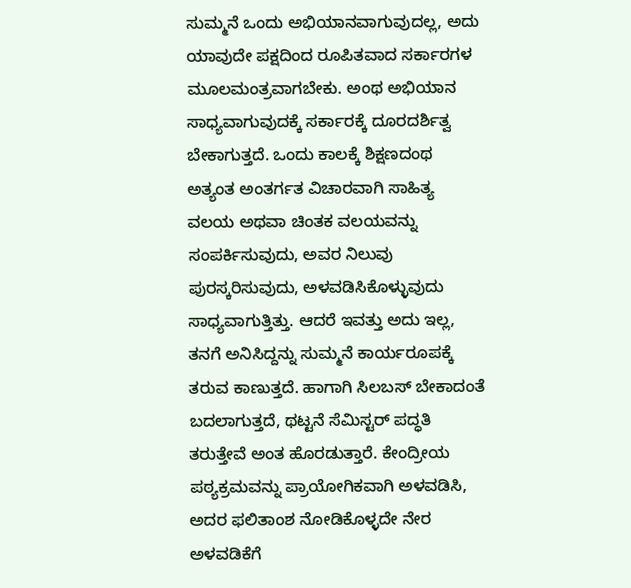ಸುಮ್ಮನೆ ಒಂದು ಅಭಿಯಾನವಾಗುವುದಲ್ಲ, ಅದು ಯಾವುದೇ ಪಕ್ಷದಿಂದ ರೂಪಿತವಾದ ಸರ್ಕಾರಗಳ ಮೂಲಮಂತ್ರವಾಗಬೇಕು. ಅಂಥ ಅಭಿಯಾನ ಸಾಧ್ಯವಾಗುವುದಕ್ಕೆ ಸರ್ಕಾರಕ್ಕೆ ದೂರದರ್ಶಿತ್ವ ಬೇಕಾಗುತ್ತದೆ. ಒಂದು ಕಾಲಕ್ಕೆ ಶಿಕ್ಷಣದಂಥ ಅತ್ಯಂತ ಅಂತರ್ಗತ ವಿಚಾರವಾಗಿ ಸಾಹಿತ್ಯ ವಲಯ ಅಥವಾ ಚಿಂತಕ ವಲಯವನ್ನು ಸಂಪರ್ಕಿಸುವುದು, ಅವರ ನಿಲುವು ಪುರಸ್ಕರಿಸುವುದು, ಅಳವಡಿಸಿಕೊಳ್ಳುವುದು ಸಾಧ್ಯವಾಗುತ್ತಿತ್ತು. ಆದರೆ ಇವತ್ತು ಅದು ಇಲ್ಲ, ತನಗೆ ಅನಿಸಿದ್ದನ್ನು ಸುಮ್ಮನೆ ಕಾರ್ಯರೂಪಕ್ಕೆ ತರುವ ಕಾಣುತ್ತದೆ. ಹಾಗಾಗಿ ಸಿಲಬಸ್‌ ಬೇಕಾದಂತೆ ಬದಲಾಗುತ್ತದೆ, ಥಟ್ಟನೆ ಸೆಮಿಸ್ಟರ್‌ ಪದ್ಧತಿ ತರುತ್ತೇವೆ ಅಂತ ಹೊರಡುತ್ತಾರೆ. ಕೇಂದ್ರೀಯ ಪಠ್ಯಕ್ರಮವನ್ನು ಪ್ರಾಯೋಗಿಕವಾಗಿ ಅಳವಡಿಸಿ, ಅದರ ಫ‌ಲಿತಾಂಶ ನೋಡಿಕೊಳ್ಳದೇ ನೇರ ಅಳವಡಿಕೆಗೆ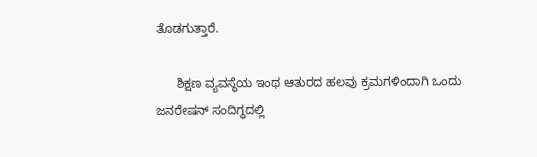ತೊಡಗುತ್ತಾರೆ.

      ಶಿಕ್ಷಣ ವ್ಯವಸ್ಥೆಯ ಇಂಥ ಆತುರದ ಹಲವು ಕ್ರಮಗಳಿಂದಾಗಿ ಒಂದು ಜನರೇಷನ್‌ ಸಂದಿಗ್ಧದಲ್ಲಿ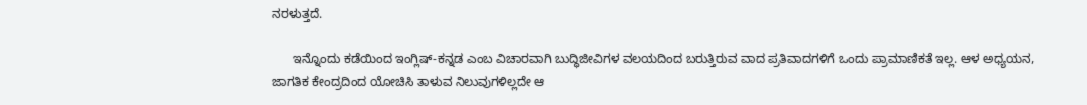ನರಳುತ್ತದೆ.

      ಇನ್ನೊಂದು ಕಡೆಯಿಂದ ಇಂಗ್ಲಿಷ್‌-ಕನ್ನಡ ಎಂಬ ವಿಚಾರವಾಗಿ ಬುದ್ಧಿಜೀವಿಗಳ ವಲಯದಿಂದ ಬರುತ್ತಿರುವ ವಾದ ಪ್ರತಿವಾದಗಳಿಗೆ ಒಂದು ಪ್ರಾಮಾಣಿಕತೆ ಇಲ್ಲ. ಆಳ ಅಧ್ಯಯನ, ಜಾಗತಿಕ ಕೇಂದ್ರದಿಂದ ಯೋಚಿಸಿ ತಾಳುವ ನಿಲುವುಗಳಿಲ್ಲದೇ ಆ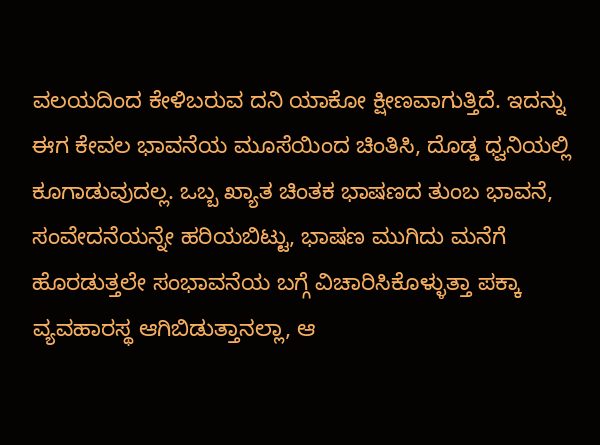ವಲಯದಿಂದ ಕೇಳಿಬರುವ ದನಿ ಯಾಕೋ ಕ್ಷೀಣವಾಗುತ್ತಿದೆ. ಇದನ್ನು ಈಗ ಕೇವಲ ಭಾವನೆಯ ಮೂಸೆಯಿಂದ ಚಿಂತಿಸಿ, ದೊಡ್ಡ ಧ್ವನಿಯಲ್ಲಿ ಕೂಗಾಡುವುದಲ್ಲ. ಒಬ್ಬ ಖ್ಯಾತ ಚಿಂತಕ ಭಾಷಣದ ತುಂಬ ಭಾವನೆ, ಸಂವೇದನೆಯನ್ನೇ ಹರಿಯಬಿಟ್ಟು, ಭಾಷಣ ಮುಗಿದು ಮನೆಗೆ ಹೊರಡುತ್ತಲೇ ಸಂಭಾವನೆಯ ಬಗ್ಗೆ ವಿಚಾರಿಸಿಕೊಳ್ಳುತ್ತಾ ಪಕ್ಕಾ ವ್ಯವಹಾರಸ್ಥ ಆಗಿಬಿಡುತ್ತಾನಲ್ಲಾ, ಆ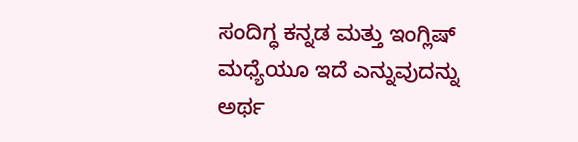ಸಂದಿಗ್ಧ ಕನ್ನಡ ಮತ್ತು ಇಂಗ್ಲಿಷ್‌ ಮಧ್ಯೆಯೂ ಇದೆ ಎನ್ನುವುದನ್ನು ಅರ್ಥ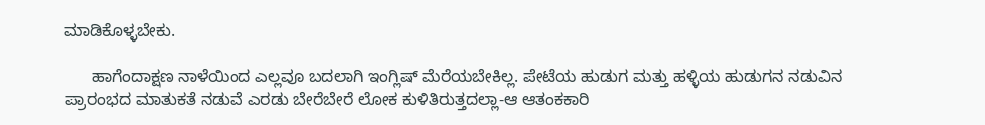ಮಾಡಿಕೊಳ್ಳಬೇಕು.

      ಹಾಗೆಂದಾಕ್ಷಣ ನಾಳೆಯಿಂದ ಎಲ್ಲವೂ ಬದಲಾಗಿ ಇಂಗ್ಲಿಷ್‌ ಮೆರೆಯಬೇಕಿಲ್ಲ. ಪೇಟೆಯ ಹುಡುಗ ಮತ್ತು ಹಳ್ಳಿಯ ಹುಡುಗನ ನಡುವಿನ ಪ್ರಾರಂಭದ ಮಾತುಕತೆ ನಡುವೆ ಎರಡು ಬೇರೆಬೇರೆ ಲೋಕ ಕುಳಿತಿರುತ್ತದಲ್ಲಾ-ಆ ಆತಂಕಕಾರಿ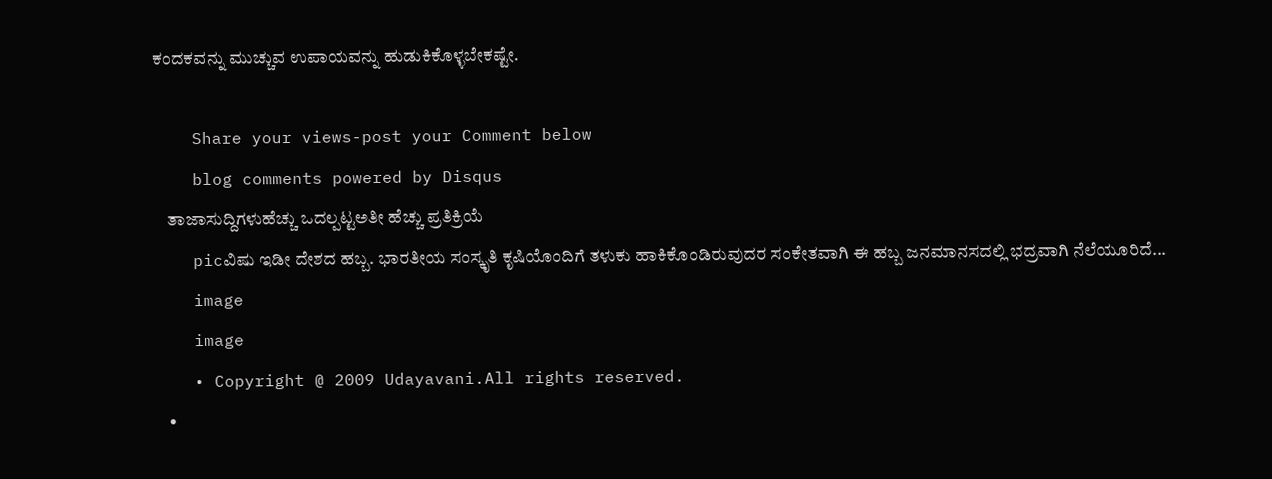ಕಂದಕವನ್ನು ಮುಚ್ಚುವ ಉಪಾಯವನ್ನು ಹುಡುಕಿಕೊಳ್ಳಬೇಕಷ್ಟೇ.

    Share your views-post your Comment below
    blog comments powered by Disqus
    ತಾಜಾಸುದ್ದಿಗಳುಹೆಚ್ಚು ಒದಲ್ಪಟ್ಟಅತೀ ಹೆಚ್ಚು ಪ್ರತಿಕ್ರಿಯೆ
    picವಿಷು ಇಡೀ ದೇಶದ ಹಬ್ಬ. ಭಾರತೀಯ ಸಂಸ್ಕೃತಿ ಕೃಷಿಯೊಂದಿಗೆ ತಳುಕು ಹಾಕಿಕೊಂಡಿರುವುದರ ಸಂಕೇತವಾಗಿ ಈ ಹಬ್ಬ ಜನಮಾನಸದಲ್ಲಿ ಭದ್ರವಾಗಿ ನೆಲೆಯೂರಿದೆ...
    image
    image
    • Copyright @ 2009 Udayavani.All rights reserved.
    •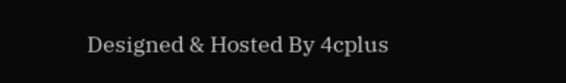Designed & Hosted By 4cplus